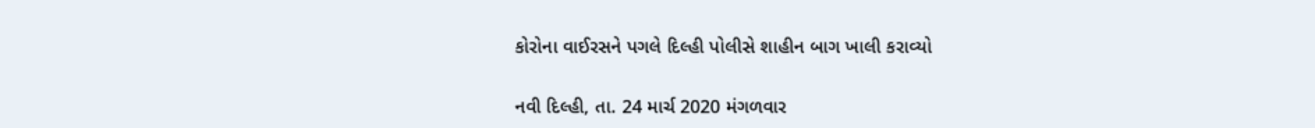કોરોના વાઈરસને પગલે દિલ્હી પોલીસે શાહીન બાગ ખાલી કરાવ્યો

નવી દિલ્હી, તા. 24 માર્ચ 2020 મંગળવાર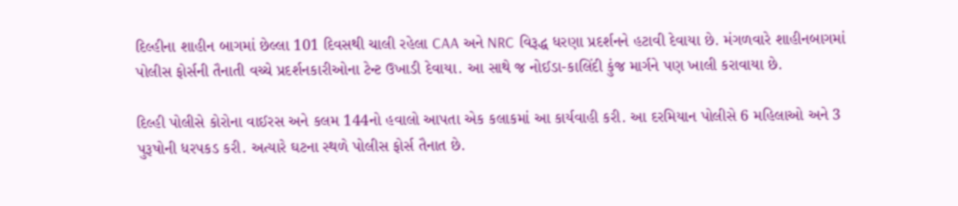દિલ્હીના શાહીન બાગમાં છેલ્લા 101 દિવસથી ચાલી રહેલા CAA અને NRC વિરૂદ્ધ ધરણા પ્રદર્શનને હટાવી દેવાયા છે. મંગળવારે શાહીનબાગમાં પોલીસ ફોર્સની તૈનાતી વચ્ચે પ્રદર્શનકારીઓના ટેન્ટ ઉખાડી દેવાયા. આ સાથે જ નોઈડા-કાલિંદી કુંજ માર્ગને પણ ખાલી કરાવાયા છે.

દિલ્હી પોલીસે કોરોના વાઈરસ અને કલમ 144નો હવાલો આપતા એક કલાકમાં આ કાર્યવાહી કરી. આ દરમિયાન પોલીસે 6 મહિલાઓ અને 3 પુરૂષોની ધરપકડ કરી. અત્યારે ઘટના સ્થળે પોલીસ ફોર્સ તૈનાત છે.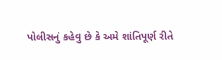પોલીસનું કહેવુ છે કે અમે શાંતિપૂર્ણ રીતે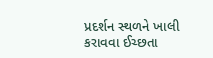પ્રદર્શન સ્થળને ખાલી કરાવવા ઈચ્છતા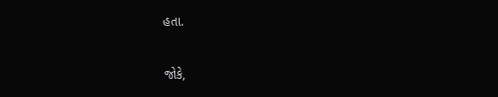હતા.

જોકે,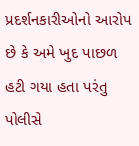પ્રદર્શનકારીઓનો આરોપ છે કે અમે ખુદ પાછળ હટી ગયા હતા પરંતુ પોલીસે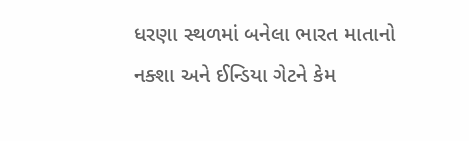ધરણા સ્થળમાં બનેલા ભારત માતાનો નક્શા અને ઈન્ડિયા ગેટને કેમ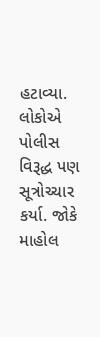હટાવ્યા. લોકોએ પોલીસ વિરૂદ્ધ પણ સૂત્રોચ્ચાર કર્યા. જોકે માહોલ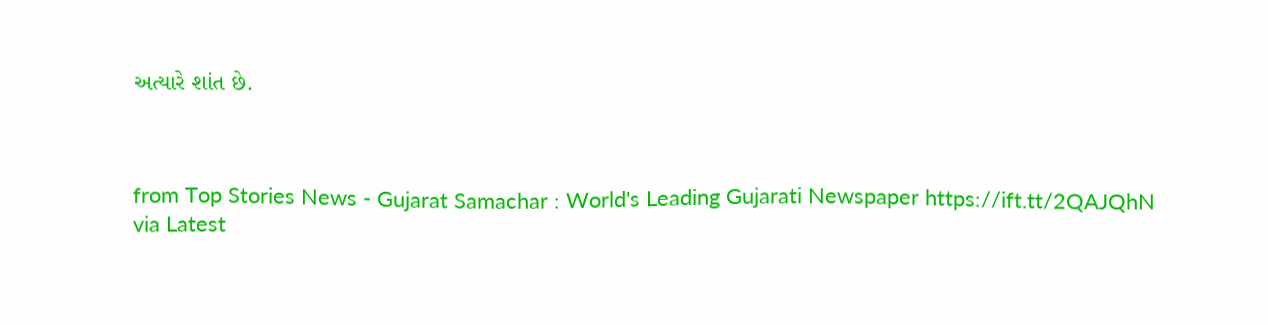અત્યારે શાંત છે.



from Top Stories News - Gujarat Samachar : World's Leading Gujarati Newspaper https://ift.tt/2QAJQhN
via Latest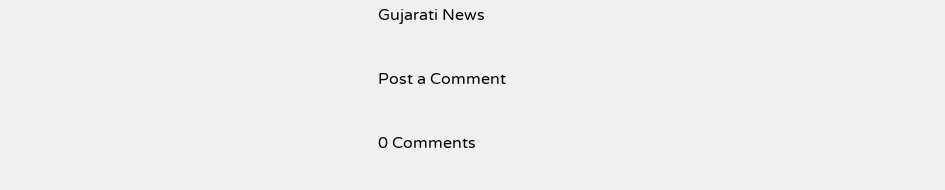Gujarati News

Post a Comment

0 Comments